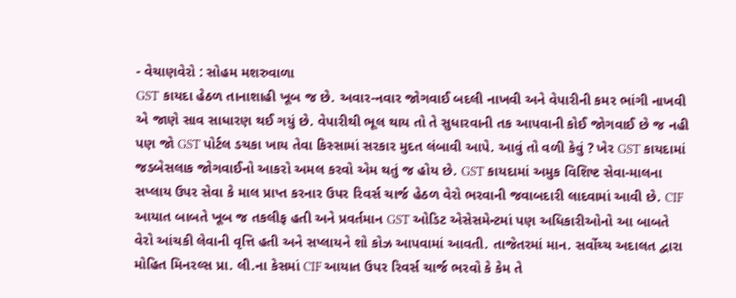- વેચાણવેરો : સોહમ મશરુવાળા
GST કાયદા હેઠળ તાનાશાહી ખૂબ જ છે. અવાર-નવાર જોગવાઈ બદલી નાખવી અને વેપારીની કમર ભાંગી નાખવી એ જાણે સાવ સાધારણ થઈ ગયું છે. વેપારીથી ભૂલ થાય તો તે સુધારવાની તક આપવાની કોઈ જોગવાઈ છે જ નહી પણ જો GST પોર્ટલ ડચકા ખાય તેવા કિસ્સામાં સરકાર મુદત લંબાવી આપે. આવું તો વળી કેવું ? ખેર GST કાયદામાં જડબેસલાક જોગવાઈનો આકરો અમલ કરવો એમ થતું જ હોય છે. GST કાયદામાં અમુક વિશિષ્ટ સેવા-માલના સપ્લાય ઉપર સેવા કે માલ પ્રાપ્ત કરનાર ઉપર રિવર્સ ચાર્જ હેઠળ વેરો ભરવાની જવાબદારી લાદવામાં આવી છે. CIF આયાત બાબતે ખૂબ જ તકલીફ હતી અને પ્રવર્તમાન GST ઓડિટ એસેસમેન્ટમાં પણ અધિકારીઓનો આ બાબતે વેરો આંચકી લેવાની વૃત્તિ હતી અને સપ્લાયને શો કોઝ આપવામાં આવતી. તાજેતરમાં માન. સર્વોચ્ચ અદાલત દ્વારા મોહિત મિનરલ્સ પ્રા. લી.ના કેસમાં CIF આયાત ઉપર રિવર્સ ચાર્જ ભરવો કે કેમ તે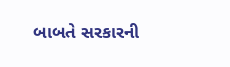બાબતે સરકારની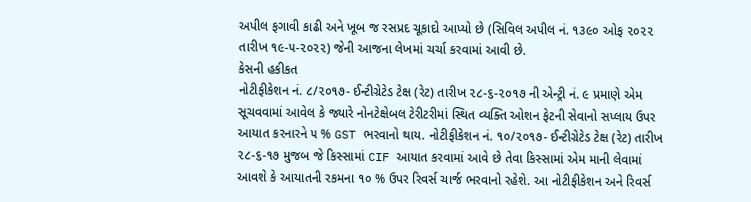અપીલ ફગાવી કાઢી અને ખૂબ જ રસપ્રદ ચૂકાદો આપ્યો છે (સિવિલ અપીલ નં. ૧૩૯૦ ઓફ ૨૦૨૨ તારીખ ૧૯-૫-૨૦૨૨) જેની આજના લેખમાં ચર્ચા કરવામાં આવી છે.
કેસની હકીકત
નોટીફીકેશન નં. ૮/૨૦૧૭- ઈન્ટીગ્રેટેડ ટેક્ષ (રેટ) તારીખ ૨૮-૬-૨૦૧૭ ની એન્ટ્રી નં. ૯ પ્રમાણે એમ સૂચવવામાં આવેલ કે જ્યારે નોનટેક્ષેબલ ટેરીટરીમાં સ્થિત વ્યક્તિ ઓશન ફેટની સેવાનો સપ્લાય ઉપર આયાત કરનારને ૫ % GST ભરવાનો થાય. નોટીફીકેશન નં. ૧૦/૨૦૧૭- ઈન્ટીગ્રેટેડ ટેક્ષ (રેટ) તારીખ ૨૮-૬-૧૭ મુજબ જે કિસ્સામાં CIF આયાત કરવામાં આવે છે તેવા કિસ્સામાં એમ માની લેવામાં આવશે કે આયાતની રકમના ૧૦ % ઉપર રિવર્સ ચાર્જ ભરવાનો રહેશે. આ નોટીફીકેશન અને રિવર્સ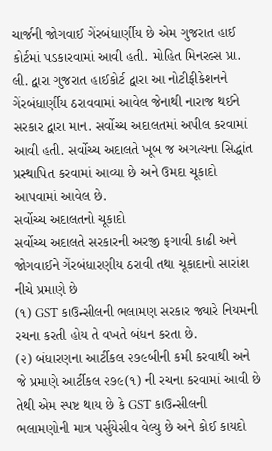ચાર્જની જોગવાઈ ગેંરબંધાર્ણીય છે એમ ગુજરાત હાઈ કોર્ટમાં પડકારવામાં આવી હતી. મોહિત મિનરલ્સ પ્રા. લી. દ્વારા ગુજરાત હાઈકોર્ટ દ્વારા આ નોટીફીકેશનને ગેંરબંધાર્ણીય ઠરાવવામાં આવેલ જેનાથી નારાજ થઈને સરકાર દ્વારા માન. સર્વોચ્ચ અદાલતમાં અપીલ કરવામાં આવી હતી. સર્વોચ્ચ અદાલતે ખૂબ જ અગત્યના સિદ્ધાંત પ્રસ્થાપિત કરવામાં આવ્યા છે અને ઉમદા ચૂકાદો આપવામાં આવેલ છે.
સર્વોચ્ચ અદાલતનો ચૂકાદો
સર્વોચ્ચ અદાલતે સરકારની અરજી ફગાવી કાઢી અને જોગવાઈને ગેંરબંધારણીય ઠરાવી તથા ચૂકાદાનો સારાંશ નીચે પ્રમાણે છે
(૧) GST કાઉન્સીલની ભલામણ સરકાર જ્યારે નિયમની રચના કરતી હોય તે વખતે બંધન કરતા છે.
(૨) બંધારણના આર્ટીકલ ૨૭૯બીની કમી કરવાથી અને જે પ્રમાણે આર્ટીકલ ૨૭૯(૧) ની રચના કરવામાં આવી છે તેથી એમ સ્પષ્ટ થાય છે કે GST કાઉન્સીલની ભલામણોની માત્ર પર્સુયેસીવ વેલ્યુ છે અને કોઈ કાયદો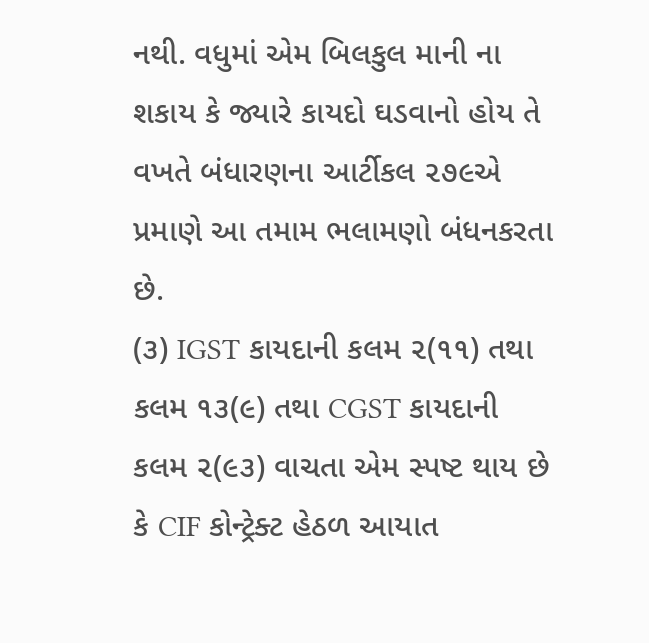નથી. વધુમાં એમ બિલકુલ માની ના શકાય કે જ્યારે કાયદો ઘડવાનો હોય તે વખતે બંધારણના આર્ટીકલ ૨૭૯એ પ્રમાણે આ તમામ ભલામણો બંધનકરતા છે.
(૩) IGST કાયદાની કલમ ૨(૧૧) તથા કલમ ૧૩(૯) તથા CGST કાયદાની કલમ ૨(૯૩) વાચતા એમ સ્પષ્ટ થાય છે કે CIF કોન્ટ્રેક્ટ હેઠળ આયાત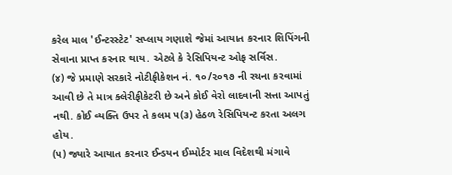કરેલ માલ 'ઈન્ટરસ્ટેટ' સપ્લાય ગણાશે જેમાં આયાત કરનાર શિપિંગની સેવાના પ્રાપ્ત કરનાર થાય. એટલે કે રેસિપિયન્ટ ઓફ સર્વિસ.
(૪) જે પ્રમાણે સરકારે નોટીફીકેશન નં. ૧૦/૨૦૧૭ ની રચના કરવામાં આવી છે તે માત્ર ક્લેરીફીકેટરી છે અને કોઈ વેરો લાદવાની સત્તા આપતું નથી. કોઈ વ્યક્તિ ઉપર તે કલમ ૫(૩) હેઠળ રેસિપિયન્ટ કરતા અલગ હોય.
(૫) જ્યારે આયાત કરનાર ઈન્ડયન ઈમ્પોર્ટર માલ વિદેશથી મંગાવે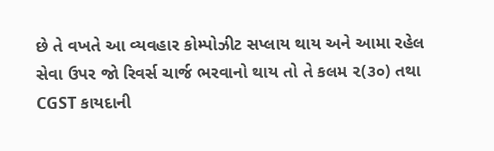છે તે વખતે આ વ્યવહાર કોમ્પોઝીટ સપ્લાય થાય અને આમા રહેલ સેવા ઉપર જો રિવર્સ ચાર્જ ભરવાનો થાય તો તે કલમ ૨(૩૦) તથા CGST કાયદાની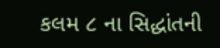કલમ ૮ ના સિદ્ધાંતની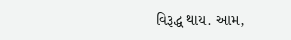વિરૂદ્ધ થાય. આમ,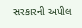સરકારની અપીલ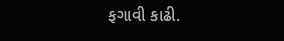ફગાવી કાઢી.